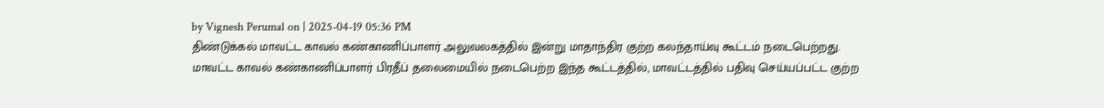by Vignesh Perumal on | 2025-04-19 05:36 PM
திண்டுக்கல் மாவட்ட காவல் கண்காணிப்பாளர் அலுவலகத்தில் இன்று மாதாந்திர குற்ற கலந்தாய்வு கூட்டம் நடைபெற்றது. மாவட்ட காவல் கண்காணிப்பாளர் பிரதீப் தலைமையில் நடைபெற்ற இந்த கூட்டத்தில், மாவட்டத்தில் பதிவு செய்யப்பட்ட குற்ற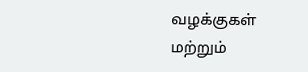வழக்குகள் மற்றும்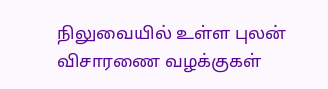நிலுவையில் உள்ள புலன் விசாரணை வழக்குகள்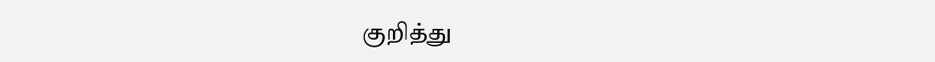குறித்து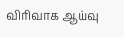விரிவாக ஆய்வு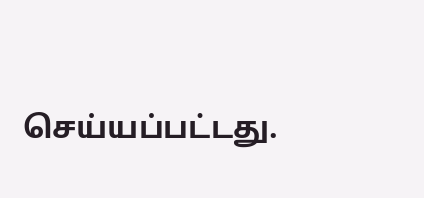செய்யப்பட்டது.